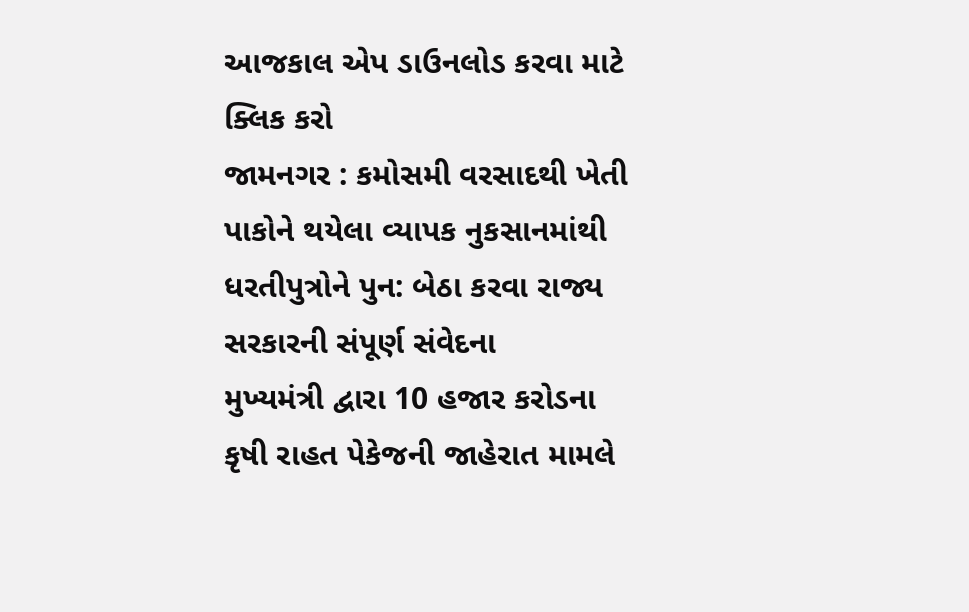આજકાલ એપ ડાઉનલોડ કરવા માટે ક્લિક કરો
જામનગર : કમોસમી વરસાદથી ખેતી પાકોને થયેલા વ્યાપક નુકસાનમાંથી ધરતીપુત્રોને પુન: બેઠા કરવા રાજ્ય સરકારની સંપૂર્ણ સંવેદના
મુખ્યમંત્રી દ્વારા 10 હજાર કરોડના કૃષી રાહત પેકેજની જાહેરાત મામલે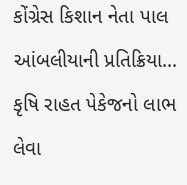કોંગ્રેસ કિશાન નેતા પાલ આંબલીયાની પ્રતિક્રિયા...
કૃષિ રાહત પેકેજનો લાભ લેવા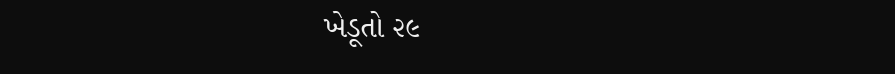ખેડૂતો ૨૯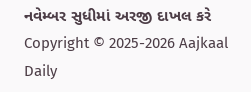નવેમ્બર સુધીમાં અરજી દાખલ કરે
Copyright © 2025-2026 Aajkaal Daily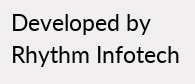Developed by Rhythm Infotech